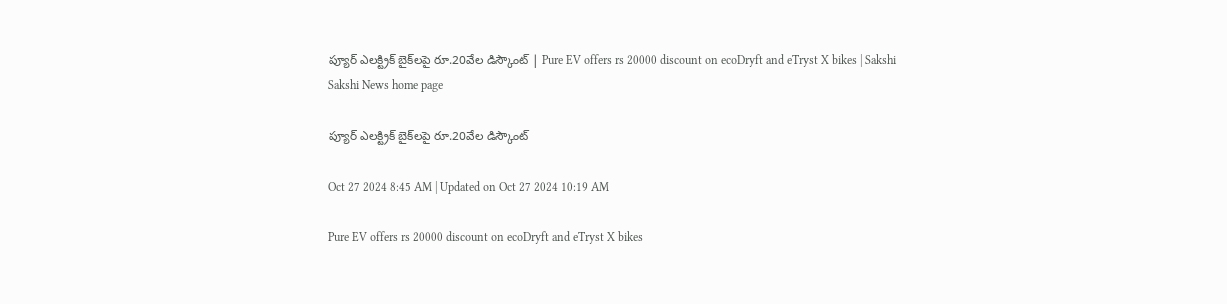ప్యూర్‌ ఎలక్ట్రిక్‌ బైక్‌లపై రూ.20వేల డిస్కౌంట్‌ | Pure EV offers rs 20000 discount on ecoDryft and eTryst X bikes | Sakshi
Sakshi News home page

ప్యూర్‌ ఎలక్ట్రిక్‌ బైక్‌లపై రూ.20వేల డిస్కౌంట్‌

Oct 27 2024 8:45 AM | Updated on Oct 27 2024 10:19 AM

Pure EV offers rs 20000 discount on ecoDryft and eTryst X bikes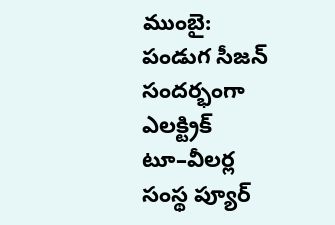ముంబై: పండుగ సీజన్‌ సందర్భంగా ఎలక్ట్రిక్‌ టూ–వీలర్ల సంస్థ ప్యూర్‌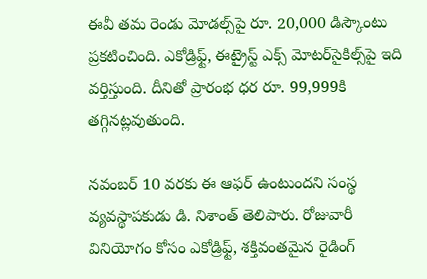ఈవీ తమ రెండు మోడల్స్‌పై రూ. 20,000 డిస్కౌంటు ప్రకటించింది. ఎకోడ్రిఫ్ట్, ఈట్రైస్ట్‌ ఎక్స్‌ మోటర్‌సైకిల్స్‌పై ఇది వర్తిస్తుంది. దీనితో ప్రారంభ ధర రూ. 99,999కి తగ్గినట్లవుతుంది.

నవంబర్‌ 10 వరకు ఈ ఆఫర్‌ ఉంటుందని సంస్థ వ్యవస్థాపకుడు డి. నిశాంత్‌ తెలిపారు. రోజువారీ వినియోగం కోసం ఎకోడ్రిఫ్ట్, శక్తివంతమైన రైడింగ్‌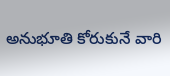అనుభూతి కోరుకునే వారి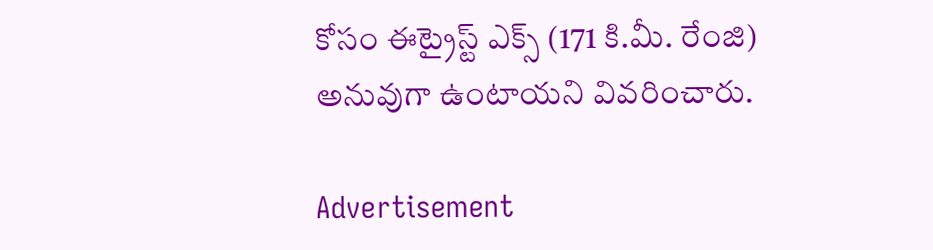కోసం ఈట్రైస్ట్‌ ఎక్స్‌ (171 కి.మీ. రేంజి) అనువుగా ఉంటాయని వివరించారు.

Advertisement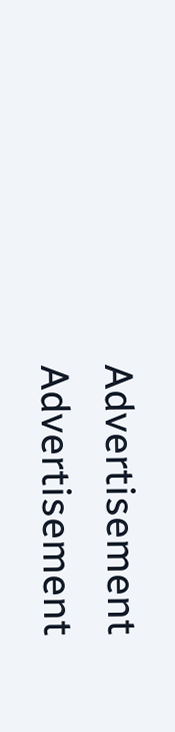Advertisement
Advertisement